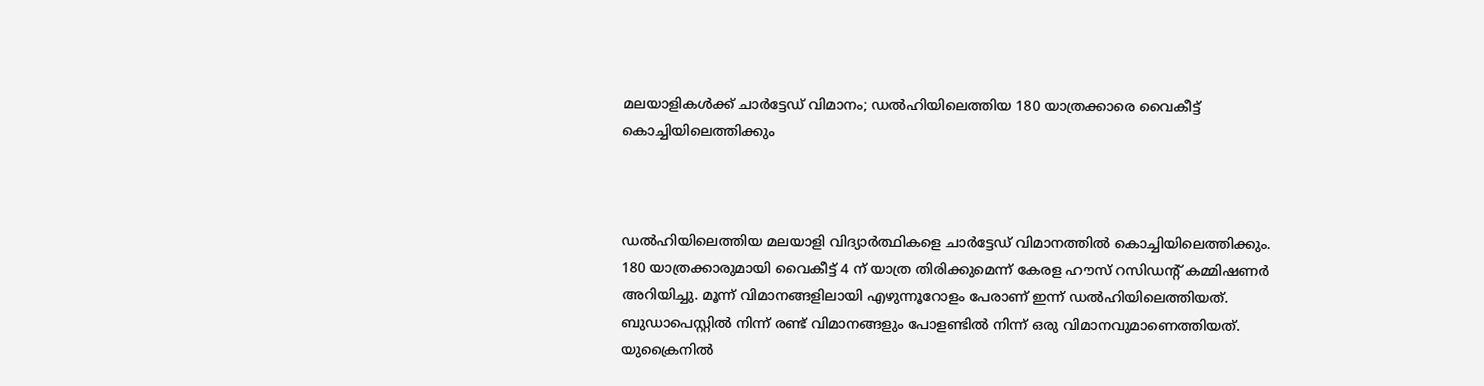മലയാളികള്‍ക്ക് ചാര്‍ട്ടേഡ് വിമാനം; ഡല്‍ഹിയിലെത്തിയ 180 യാത്രക്കാരെ വൈകീട്ട് കൊച്ചിയിലെത്തിക്കും



ഡല്‍ഹിയിലെത്തിയ മലയാളി വിദ്യാര്‍ത്ഥികളെ ചാര്‍ട്ടേഡ് വിമാനത്തില്‍ കൊച്ചിയിലെത്തിക്കും. 180 യാത്രക്കാരുമായി വൈകീട്ട് 4 ന് യാത്ര തിരിക്കുമെന്ന് കേരള ഹൗസ് റസിഡന്റ് കമ്മിഷണര്‍ അറിയിച്ചു. മൂന്ന് വിമാനങ്ങളിലായി എഴുന്നൂറോളം പേരാണ് ഇന്ന് ഡല്‍ഹിയിലെത്തിയത്. ബുഡാപെസ്റ്റില്‍ നിന്ന് രണ്ട് വിമാനങ്ങളും പോളണ്ടില്‍ നിന്ന് ഒരു വിമാനവുമാണെത്തിയത്. യുക്രൈനില്‍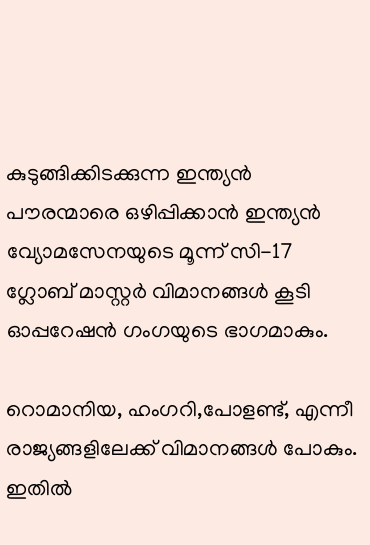കുടുങ്ങിക്കിടക്കുന്ന ഇന്ത്യന്‍ പൗരന്മാരെ ഒഴിപ്പിക്കാന്‍ ഇന്ത്യന്‍ വ്യോമസേനയുടെ മൂന്ന് സി-17 ഗ്ലോബ് മാസ്റ്റര്‍ വിമാനങ്ങള്‍ കൂടി ഓപ്പറേഷന്‍ ഗംഗയുടെ ഭാഗമാകും.

റൊമാനിയ, ഹംഗറി,പോളണ്ട്, എന്നീ രാജ്യങ്ങളിലേക്ക് വിമാനങ്ങള്‍ പോകും. ഇതില്‍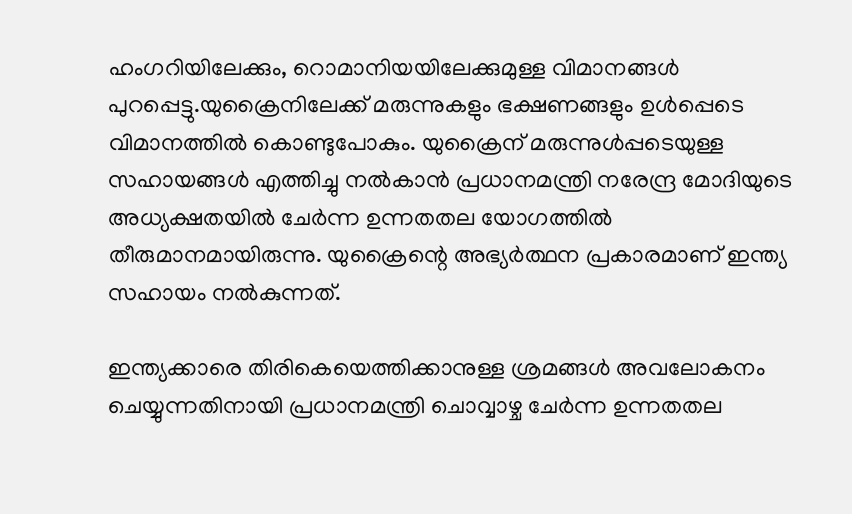ഹംഗറിയിലേക്കും, റൊമാനിയയിലേക്കുമുള്ള വിമാനങ്ങള്‍ പുറപ്പെട്ടു.യുക്രൈനിലേക്ക് മരുന്നുകളും ഭക്ഷണങ്ങളും ഉള്‍പ്പെടെ വിമാനത്തില്‍ കൊണ്ടുപോകും. യുക്രൈന് മരുന്നുള്‍പ്പടെയുള്ള സഹായങ്ങള്‍ എത്തിച്ചു നല്‍കാന്‍ പ്രധാനമന്ത്രി നരേന്ദ്ര മോദിയുടെ അധ്യക്ഷതയില്‍ ചേര്‍ന്ന ഉന്നതതല യോഗത്തില്‍ തീരുമാനമായിരുന്നു. യുക്രൈന്റെ അഭ്യര്‍ത്ഥന പ്രകാരമാണ് ഇന്ത്യ സഹായം നല്‍കുന്നത്.

ഇന്ത്യക്കാരെ തിരികെയെത്തിക്കാനുള്ള ശ്രമങ്ങള്‍ അവലോകനം ചെയ്യുന്നതിനായി പ്രധാനമന്ത്രി ചൊവ്വാഴ്ച ചേര്‍ന്ന ഉന്നതതല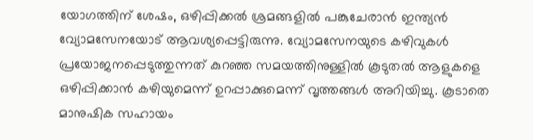യോഗത്തിന് ശേഷം, ഒഴിപ്പിക്കല്‍ ശ്രമങ്ങളില്‍ പങ്കുചേരാന്‍ ഇന്ത്യന്‍ വ്യോമസേനയോട് ആവശ്യപ്പെട്ടിരുന്നു. വ്യോമസേനയുടെ കഴിവുകള്‍ പ്രയോജനപ്പെടുത്തുന്നത് കുറഞ്ഞ സമയത്തിനുള്ളില്‍ കൂടുതല്‍ ആളുകളെ ഒഴിപ്പിക്കാന്‍ കഴിയുമെന്ന് ഉറപ്പാക്കുമെന്ന് വൃത്തങ്ങള്‍ അറിയിച്ചു. കൂടാതെ മാനുഷിക സഹായം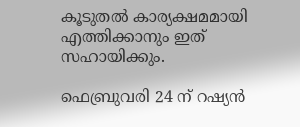കൂടുതല്‍ കാര്യക്ഷമമായി എത്തിക്കാനും ഇത് സഹായിക്കും.

ഫെബ്രുവരി 24 ന് റഷ്യന്‍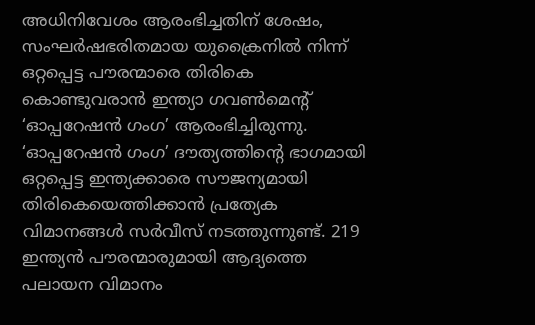അധിനിവേശം ആരംഭിച്ചതിന് ശേഷം, സംഘര്‍ഷഭരിതമായ യുക്രൈനില്‍ നിന്ന് ഒറ്റപ്പെട്ട പൗരന്മാരെ തിരികെ കൊണ്ടുവരാന്‍ ഇന്ത്യാ ഗവണ്‍മെന്റ് ‘ഓപ്പറേഷന്‍ ഗംഗ’ ആരംഭിച്ചിരുന്നു. ‘ഓപ്പറേഷന്‍ ഗംഗ’ ദൗത്യത്തിന്റെ ഭാഗമായി ഒറ്റപ്പെട്ട ഇന്ത്യക്കാരെ സൗജന്യമായി തിരികെയെത്തിക്കാന്‍ പ്രത്യേക വിമാനങ്ങള്‍ സര്‍വീസ് നടത്തുന്നുണ്ട്. 219 ഇന്ത്യന്‍ പൗരന്മാരുമായി ആദ്യത്തെ പലായന വിമാനം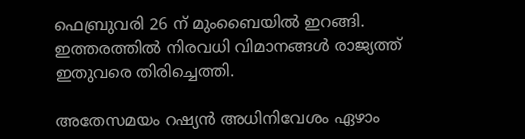ഫെബ്രുവരി 26 ന് മുംബൈയില്‍ ഇറങ്ങി. ഇത്തരത്തില്‍ നിരവധി വിമാനങ്ങള്‍ രാജ്യത്ത് ഇതുവരെ തിരിച്ചെത്തി.

അതേസമയം റഷ്യന്‍ അധിനിവേശം ഏഴാം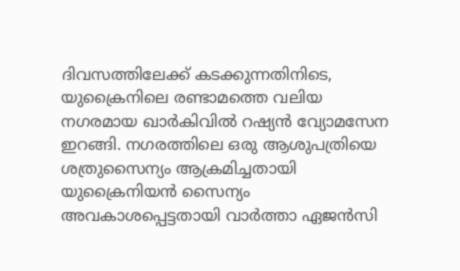ദിവസത്തിലേക്ക് കടക്കുന്നതിനിടെ, യുക്രൈനിലെ രണ്ടാമത്തെ വലിയ നഗരമായ ഖാര്‍കിവില്‍ റഷ്യന്‍ വ്യോമസേന ഇറങ്ങി. നഗരത്തിലെ ഒരു ആശുപത്രിയെ ശത്രുസൈന്യം ആക്രമിച്ചതായി യുക്രൈനിയന്‍ സൈന്യം അവകാശപ്പെട്ടതായി വാര്‍ത്താ ഏജന്‍സി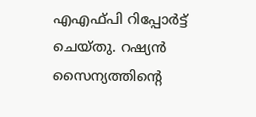എഎഫ്പി റിപ്പോര്‍ട്ട് ചെയ്തു. റഷ്യന്‍ സൈന്യത്തിന്റെ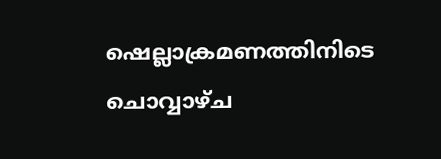ഷെല്ലാക്രമണത്തിനിടെ ചൊവ്വാഴ്ച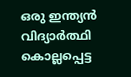ഒരു ഇന്ത്യന്‍ വിദ്യാര്‍ത്ഥി കൊല്ലപ്പെട്ട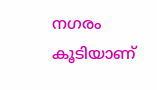നഗരം കൂടിയാണ്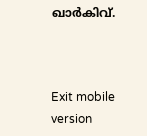ഖാര്‍കിവ്.



Exit mobile version